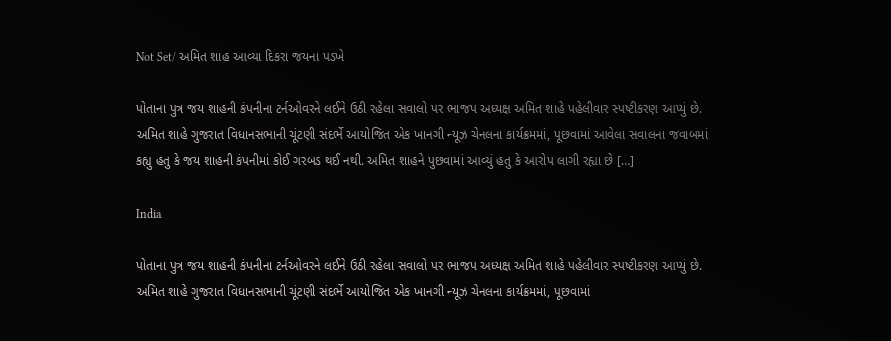Not Set/ અમિત શાહ આવ્યા દિકરા જયના પડખે

પોતાના પુત્ર જય શાહની કંપનીના ટર્નઓવરને લઈને ઉઠી રહેલા સવાલો પર ભાજપ અધ્યક્ષ અમિત શાહે પહેલીવાર સ્પષ્ટીકરણ આપ્યું છે. અમિત શાહે ગુજરાત વિધાનસભાની ચૂંટણી સંદર્ભે આયોજિત એક ખાનગી ન્યૂઝ ચેનલના કાર્યક્રમમાં, પૂછવામાં આવેલા સવાલના જવાબમાં કહ્યુ હતુ કે જય શાહની કંપનીમાં કોઈ ગરબડ થઈ નથી. અમિત શાહને પુછવામાં આવ્યું હતુ કે આરોપ લાગી રહ્યા છે […]

India

પોતાના પુત્ર જય શાહની કંપનીના ટર્નઓવરને લઈને ઉઠી રહેલા સવાલો પર ભાજપ અધ્યક્ષ અમિત શાહે પહેલીવાર સ્પષ્ટીકરણ આપ્યું છે. અમિત શાહે ગુજરાત વિધાનસભાની ચૂંટણી સંદર્ભે આયોજિત એક ખાનગી ન્યૂઝ ચેનલના કાર્યક્રમમાં, પૂછવામાં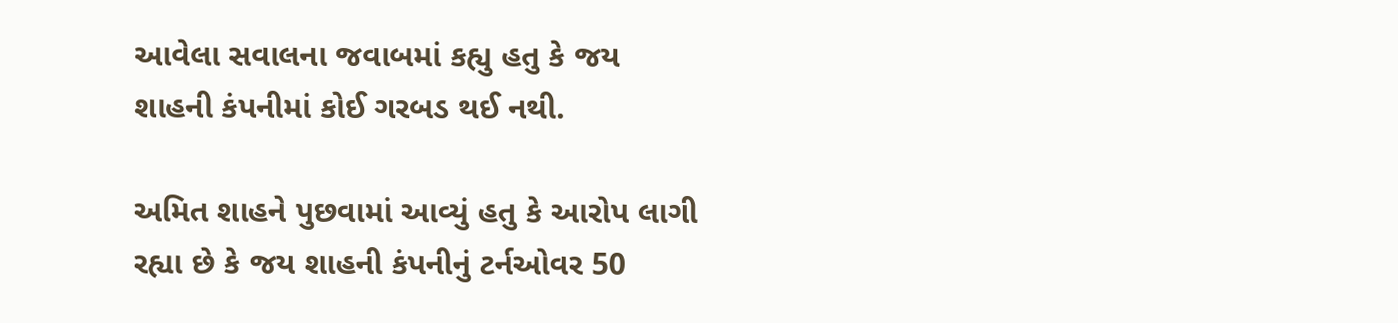આવેલા સવાલના જવાબમાં કહ્યુ હતુ કે જય શાહની કંપનીમાં કોઈ ગરબડ થઈ નથી.

અમિત શાહને પુછવામાં આવ્યું હતુ કે આરોપ લાગી રહ્યા છે કે જય શાહની કંપનીનું ટર્નઓવર 50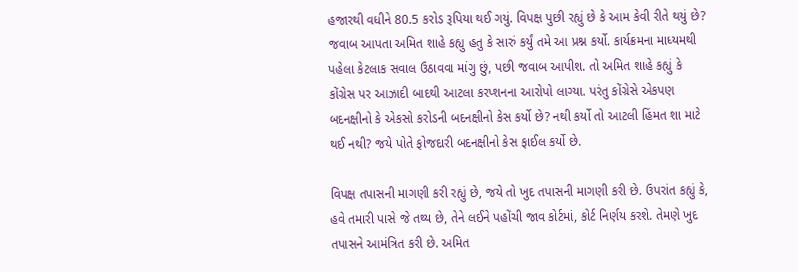હજારથી વધીને 80.5 કરોડ રૂપિયા થઈ ગયું. વિપક્ષ પુછી રહ્યું છે કે આમ કેવી રીતે થયું છે? જવાબ આપતા અમિત શાહે કહ્યુ હતુ કે સારું કર્યું તમે આ પ્રશ્ન કર્યો. કાર્યક્રમના માધ્યમથી પહેલા કેટલાક સવાલ ઉઠાવવા માંગુ છું, પછી જવાબ આપીશ. તો અમિત શાહે કહ્યું કે કોંગ્રેસ પર આઝાદી બાદથી આટલા કરપ્શનના આરોપો લાગ્યા. પરંતુ કોંગ્રેસે એકપણ બદનક્ષીનો કે એકસો કરોડની બદનક્ષીનો કેસ કર્યો છે? નથી કર્યો તો આટલી હિંમત શા માટે થઈ નથી? જયે પોતે ફોજદારી બદનક્ષીનો કેસ ફાઈલ કર્યો છે.

વિપક્ષ તપાસની માગણી કરી રહ્યું છે, જયે તો ખુદ તપાસની માગણી કરી છે. ઉપરાંત કહ્યું કે, હવે તમારી પાસે જે તથ્ય છે, તેને લઈને પહોંચી જાવ કોર્ટમાં, કોર્ટ નિર્ણય કરશે. તેમણે ખુદ તપાસને આમંત્રિત કરી છે. અમિત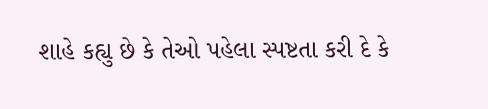શાહે કહ્યુ છે કે તેઓ પહેલા સ્પષ્ટતા કરી દે કે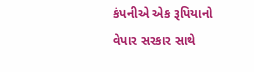કંપનીએ એક રૂપિયાનો વેપાર સરકાર સાથે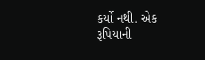કર્યો નથી. એક રૂપિયાની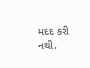મદદ કરી નથી.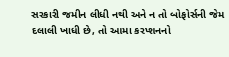સરકારી જમીન લીધી નથી અને ન તો બોફોર્સની જેમ દલાલી ખાધી છે, તો આમા કરપ્શનનો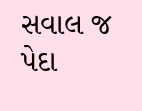સવાલ જ પેદા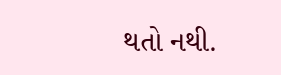થતો નથી.